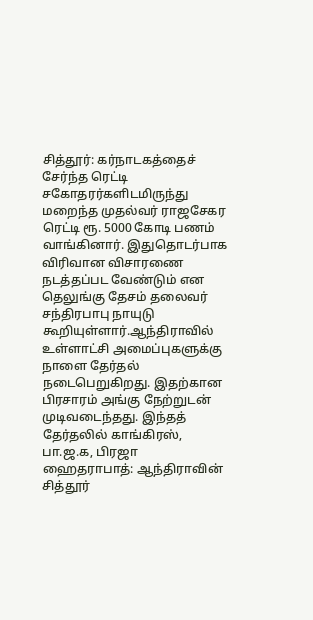சித்தூர்: கர்நாடகத்தைச் சேர்ந்த ரெட்டி சகோதரர்களிடமிருந்து மறைந்த முதல்வர் ராஜசேகர ரெட்டி ரூ. 5000 கோடி பணம் வாங்கினார். இதுதொடர்பாக விரிவான விசாரணை நடத்தப்பட வேண்டும் என தெலுங்கு தேசம் தலைவர் சந்திரபாபு நாயுடு கூறியுள்ளார்.ஆந்திராவில் உள்ளாட்சி அமைப்புகளுக்கு நாளை தேர்தல் நடைபெறுகிறது. இதற்கான பிரசாரம் அங்கு நேற்றுடன் முடிவடைந்தது. இந்தத் தேர்தலில் காங்கிரஸ், பா.ஜ.க, பிரஜா
ஹைதராபாத்: ஆந்திராவின் சித்தூர்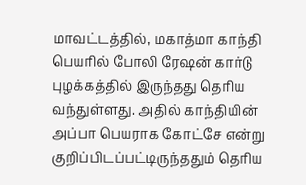மாவட்டத்தில், மகாத்மா காந்தி பெயரில் போலி ரேஷன் கார்டு புழக்கத்தில் இருந்தது தெரிய வந்துள்ளது. அதில் காந்தியின் அப்பா பெயராக கோட்சே என்று குறிப்பிடப்பட்டிருந்ததும் தெரிய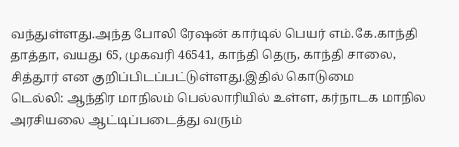வந்துள்ளது.அந்த போலி ரேஷன் கார்டில் பெயர் எம்.கே.காந்தி தாத்தா, வயது 65, முகவரி 46541, காந்தி தெரு, காந்தி சாலை, சித்தூர் என குறிப்பிடப்பட்டுள்ளது.இதில் கொடுமை
டெல்லி: ஆந்திர மாநிலம் பெல்லாரியில் உள்ள, கர்நாடக மாநில அரசியலை ஆட்டிப்படைத்து வரும்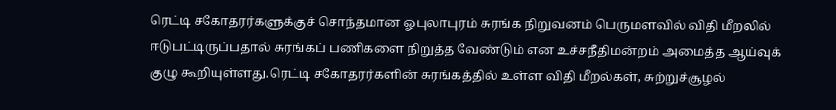ரெட்டி சகோதரர்களுக்குச் சொந்தமான ஓபுலாபுரம் சுரங்க நிறுவனம் பெருமளவில் விதி மீறலில் ஈடுபட்டிருப்பதால் சுரங்கப் பணிகளை நிறுத்த வேண்டும் என உச்சநீதிமன்றம் அமைத்த ஆய்வுக் குழு கூறியுள்ளது.ரெட்டி சகோதரர்களின் சுரங்கத்தில் உள்ள விதி மீறல்கள், சுற்றுச்சூழல்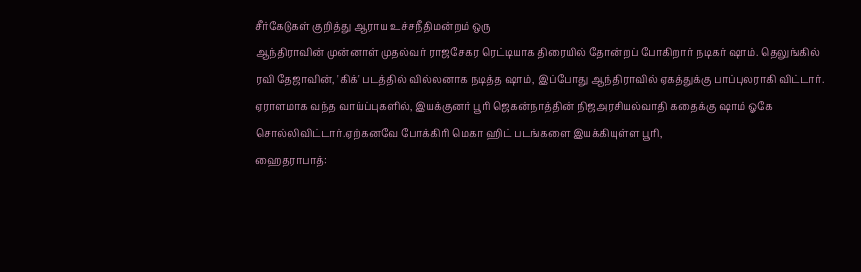சீர்கேடுகள் குறித்து ஆராய உச்சநீதிமன்றம் ஒரு
ஆந்திராவின் முன்னாள் முதல்வர் ராஜசேகர ரெட்டியாக திரையில் தோன்றப் போகிறார் நடிகர் ஷாம். தெலுங்கில் ரவி தேஜாவின், 'கிக்' படத்தில் வில்லனாக நடித்த ஷாம், இப்போது ஆந்திராவில் ஏகத்துக்கு பாப்புலராகி விட்டார். ஏராளமாக வந்த வாய்ப்புகளில், இயக்குனர் பூரி ஜெகன்நாத்தின் நிஜஅரசியல்வாதி கதைக்கு ஷாம் ஓகே சொல்லிவிட்டார்.ஏற்கனவே போக்கிரி மெகா ஹிட் படங்களை இயக்கியுள்ள பூரி,
ஹைதராபாத்: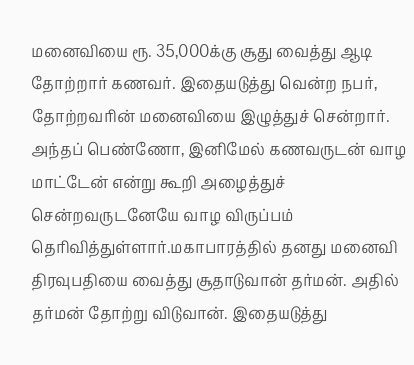மனைவியை ரூ. 35,000க்கு சூது வைத்து ஆடி தோற்றார் கணவர். இதையடுத்து வென்ற நபர், தோற்றவரின் மனைவியை இழுத்துச் சென்றார். அந்தப் பெண்ணோ, இனிமேல் கணவருடன் வாழ மாட்டேன் என்று கூறி அழைத்துச் சென்றவருடனேயே வாழ விருப்பம் தெரிவித்துள்ளார்.மகாபாரத்தில் தனது மனைவி திரவுபதியை வைத்து சூதாடுவான் தர்மன். அதில் தர்மன் தோற்று விடுவான். இதையடுத்து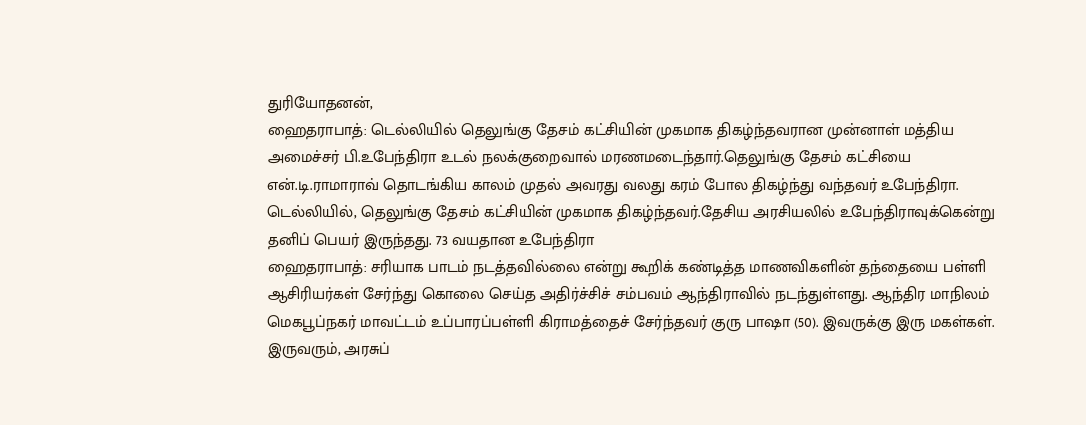துரியோதனன்,
ஹைதராபாத்: டெல்லியில் தெலுங்கு தேசம் கட்சியின் முகமாக திகழ்ந்தவரான முன்னாள் மத்திய அமைச்சர் பி.உபேந்திரா உடல் நலக்குறைவால் மரணமடைந்தார்.தெலுங்கு தேசம் கட்சியை என்.டி.ராமாராவ் தொடங்கிய காலம் முதல் அவரது வலது கரம் போல திகழ்ந்து வந்தவர் உபேந்திரா. டெல்லியில், தெலுங்கு தேசம் கட்சியின் முகமாக திகழ்ந்தவர்.தேசிய அரசியலில் உபேந்திராவுக்கென்று தனிப் பெயர் இருந்தது. 73 வயதான உபேந்திரா
ஹைதராபாத்: சரியாக பாடம் நடத்தவில்லை என்று கூறிக் கண்டித்த மாணவிகளின் தந்தையை பள்ளி ஆசிரியர்கள் சேர்ந்து கொலை செய்த அதிர்ச்சிச் சம்பவம் ஆந்திராவில் நடந்துள்ளது. ஆந்திர மாநிலம் மெகபூப்நகர் மாவட்டம் உப்பாரப்பள்ளி கிராமத்தைச் சேர்ந்தவர் குரு பாஷா (50). இவருக்கு இரு மகள்கள். இருவரும், அரசுப்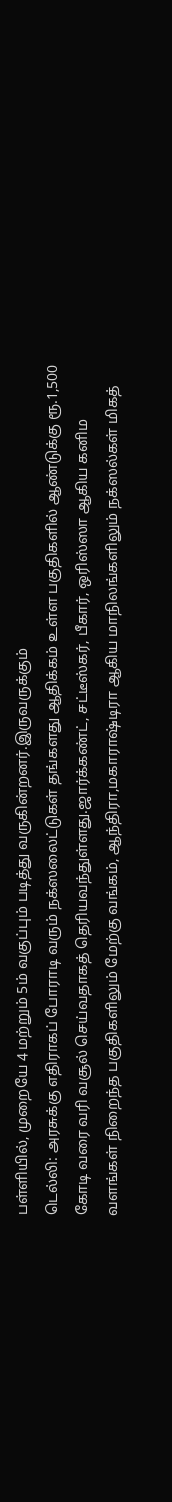பள்ளியில், முறையே 4 மற்றும் 5ம் வகுப்பும் படித்து வருகின்றனர்.இருவருக்கும்
டெல்லி: அரசுக்கு எதிராகப் போராடி வரும் நக்ஸலைட்டுகள் தங்களது ஆதிக்கம் உள்ள பகுதிகளில் ஆண்டுக்கு ரூ.1,500 கோடி வரை வரி வசூல் செய்வதாகத் தெரியவந்துள்ளது.ஜார்க்கண்ட், சட்டீஸ்கர், பீகார், ஒரிஸ்ஸா ஆகிய கனிம வளங்கள் நிறைந்த பகுதிகளிலும் மேற்கு வங்கம், ஆந்திரா,மகாராஷ்டிரா ஆகிய மாநிலங்களிலும் நக்ஸல்கள் மிகத்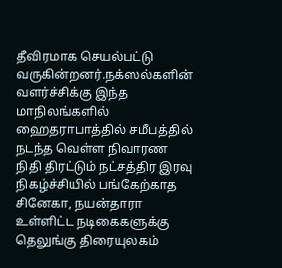தீவிரமாக செயல்பட்டு வருகின்றனர்.நக்ஸல்களின் வளர்ச்சிக்கு இந்த மாநிலங்களில்
ஹைதராபாத்தில் சமீபத்தில் நடந்த வெள்ள நிவாரண நிதி திரட்டும் நட்சத்திர இரவு நிகழ்ச்சியில் பங்கேற்காத சினேகா, நயன்தாரா உள்ளிட்ட நடிகைகளுக்கு தெலுங்கு திரையுலகம்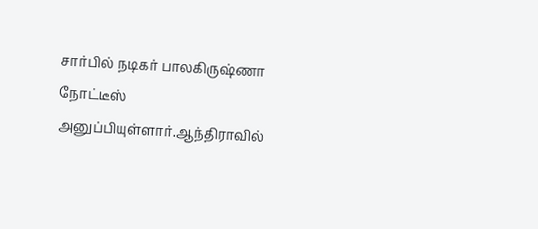சார்பில் நடிகர் பாலகிருஷ்ணா நோட்டீஸ் அனுப்பியுள்ளார்.ஆந்திராவில்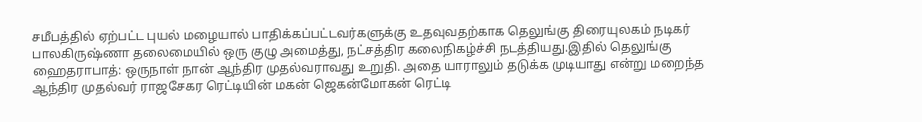சமீபத்தில் ஏற்பட்ட புயல் மழையால் பாதிக்கப்பட்டவர்களுக்கு உதவுவதற்காக தெலுங்கு திரையுலகம் நடிகர் பாலகிருஷ்ணா தலைமையில் ஒரு குழு அமைத்து, நட்சத்திர கலைநிகழ்ச்சி நடத்தியது.இதில் தெலுங்கு
ஹைதராபாத்: ஒருநாள் நான் ஆந்திர முதல்வராவது உறுதி. அதை யாராலும் தடுக்க முடியாது என்று மறைந்த ஆந்திர முதல்வர் ராஜசேகர ரெட்டியின் மகன் ஜெகன்மோகன் ரெட்டி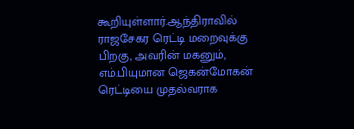கூறியுள்ளார்.ஆந்திராவில் ராஜசேகர ரெட்டி மறைவுக்கு பிறகு, அவரின் மகனும், எம்.பியுமான ஜெகன்மோகன் ரெட்டியை முதல்வராக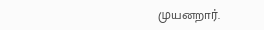முயனறார்.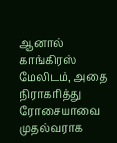ஆனால் காங்கிரஸ் மேலிடம், அதை நிராகரித்து ரோசையாவை முதல்வராக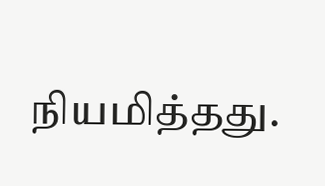நியமித்தது.